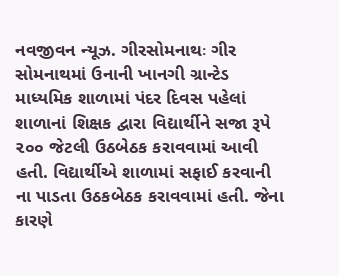નવજીવન ન્યૂઝ. ગીરસોમનાથઃ ગીર સોમનાથમાં ઉનાની ખાનગી ગ્રાન્ટેડ માધ્યમિક શાળામાં પંદર દિવસ પહેલાં શાળાનાં શિક્ષક દ્વારા વિદ્યાર્થીને સજા રૂપે ૨૦૦ જેટલી ઉઠબેઠક કરાવવામાં આવી હતી. વિદ્યાર્થીએ શાળામાં સફાઈ કરવાની ના પાડતા ઉઠકબેઠક કરાવવામાં હતી. જેના કારણે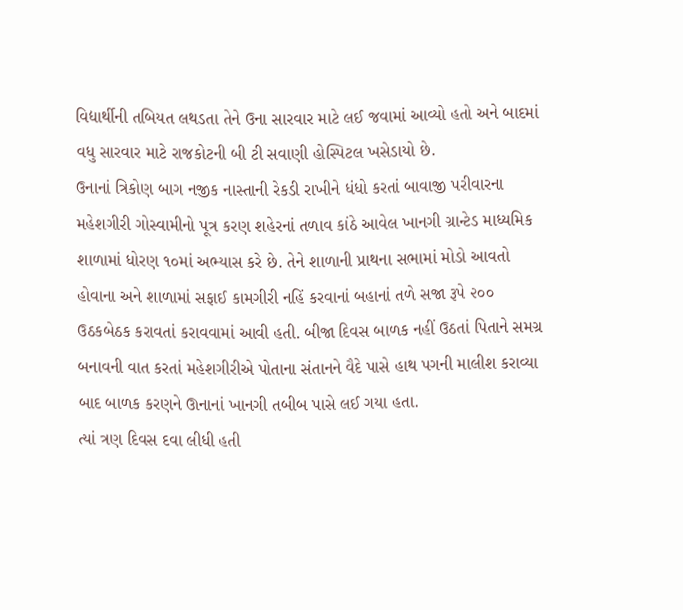વિદ્યાર્થીની તબિયત લથડતા તેને ઉના સારવાર માટે લઈ જવામાં આવ્યો હતો અને બાદમાં વધુ સારવાર માટે રાજકોટની બી ટી સવાણી હોસ્પિટલ ખસેડાયો છે.
ઉનાનાં ત્રિકોણ બાગ નજીક નાસ્તાની રેકડી રાખીને ધંધો કરતાં બાવાજી પરીવારના મહેશગીરી ગોસ્વામીનો પૂત્ર કરણ શહેરનાં તળાવ કાંઠે આવેલ ખાનગી ગ્રાન્ટેડ માધ્યમિક શાળામાં ધોરણ ૧૦માં અભ્યાસ કરે છે. તેને શાળાની પ્રાથના સભામાં મોડો આવતો હોવાના અને શાળામાં સફાઈ કામગીરી નહિં કરવાનાં બહાનાં તળે સજા રૂપે ૨૦૦ ઉઠકબેઠક કરાવતાં કરાવવામાં આવી હતી. બીજા દિવસ બાળક નહીં ઉઠતાં પિતાને સમગ્ર બનાવની વાત કરતાં મહેશગીરીએ પોતાના સંતાનને વૈદે પાસે હાથ પગની માલીશ કરાવ્યા બાદ બાળક કરણને ઊનાનાં ખાનગી તબીબ પાસે લઈ ગયા હતા.
ત્યાં ત્રણ દિવસ દવા લીધી હતી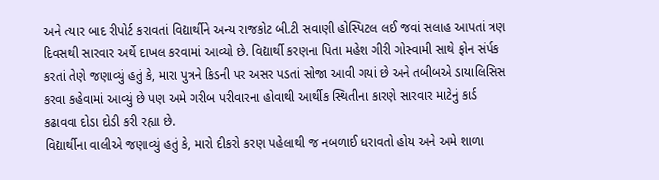અને ત્યાર બાદ રીપોર્ટ કરાવતાં વિદ્યાર્થીને અન્ય રાજકોટ બી.ટી સવાણી હોસ્પિટલ લઈ જવાં સલાહ આપતાં ત્રણ દિવસથી સારવાર અર્થે દાખલ કરવામાં આવ્યો છે. વિદ્યાર્થી કરણના પિતા મહેશ ગીરી ગોસ્વામી સાથે ફોન સંર્પક કરતાં તેણે જણાવ્યું હતું કે, મારા પુત્રને કિડની પર અસર પડતાં સોજા આવી ગયાં છે અને તબીબએ ડાયાલિસિસ કરવા કહેવામાં આવ્યું છે પણ અમે ગરીબ પરીવારના હોવાથી આર્થીક સ્થિતીના કારણે સારવાર માટેનું કાર્ડ કઢાવવા દોડા દોડી કરી રહ્યા છે.
વિદ્યાર્થીના વાલીએ જણાવ્યું હતું કે, મારો દીકરો કરણ પહેલાથી જ નબળાઈ ધરાવતો હોય અને અમે શાળા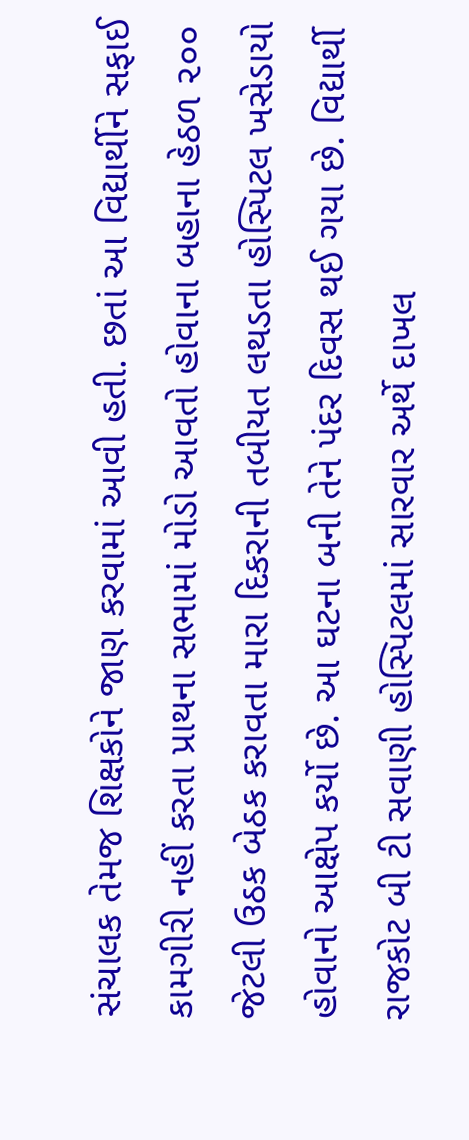સંચાલક તેમજ શિક્ષકોને જાણ કરવામાં આવી હતી. છતાં આ વિદ્યાર્થીને સફાઈ કામગીરી નહીં કરતા પ્રાથના સભામાં મોડો આવતો હોવાના બહાના હેઠળ ૨૦૦ જેટલી ઉઠક બેઠક કરાવતા મારા દિકરાની તબીયત લથડતા હોસ્પિટલ ખસેડાયો હોવાનો આક્ષેપ કર્યો છે. આ ઘટના બની તેને પંદર દિવસ થઈ ગયા છે. વિદ્યાર્થી રાજકોટ બી ટી સવાણી હોસ્પિટલમાં સારવાર અર્થે દાખલ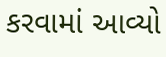કરવામાં આવ્યો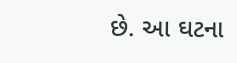છે. આ ઘટના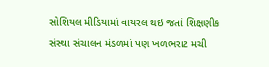સોશિયલ મીડિયામાં વાયરલ થઇ જતાં શિક્ષણીક સંસ્થા સંચાલન મંડળમાં પણ ખળભરાટ મચી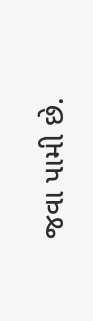જવા પામી છે.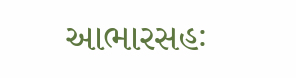આભારસહઃ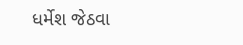ધર્મેશ જેઠવા